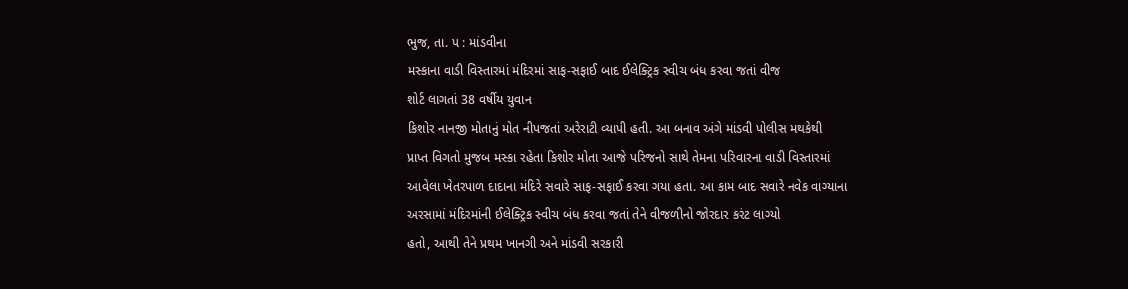ભુજ, તા. પ : માંડવીના
મસ્કાના વાડી વિસ્તારમાં મંદિરમાં સાફ-સફાઈ બાદ ઈલેક્ટ્રિક સ્વીચ બંધ કરવા જતાં વીજ
શોર્ટ લાગતાં 38 વર્ષીય યુવાન
કિશોર નાનજી મોતાનું મોત નીપજતાં અરેરાટી વ્યાપી હતી. આ બનાવ અંગે માંડવી પોલીસ મથકેથી
પ્રાપ્ત વિગતો મુજબ મસ્કા રહેતા કિશોર મોતા આજે પરિજનો સાથે તેમના પરિવારના વાડી વિસ્તારમાં
આવેલા ખેતરપાળ દાદાના મંદિરે સવારે સાફ-સફાઈ કરવા ગયા હતા. આ કામ બાદ સવારે નવેક વાગ્યાના
અરસામાં મંદિરમાંની ઈલેક્ટ્રિક સ્વીચ બંધ કરવા જતાં તેને વીજળીનો જોરદાર કરંટ લાગ્યો
હતો, આથી તેને પ્રથમ ખાનગી અને માંડવી સરકારી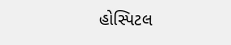હોસ્પિટલ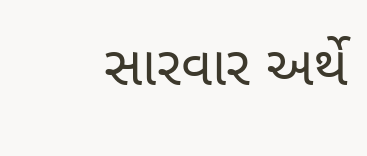સારવાર અર્થે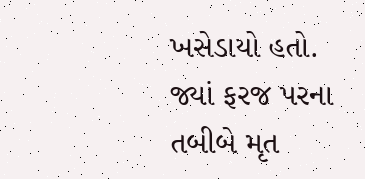ખસેડાયો હતો. જ્યાં ફરજ પરના તબીબે મૃત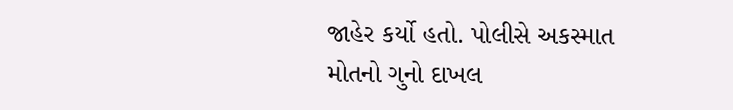જાહેર કર્યો હતો. પોલીસે અકસ્માત
મોતનો ગુનો દાખલ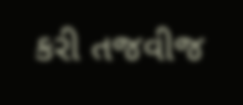કરી તજવીજ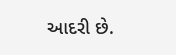આદરી છે.